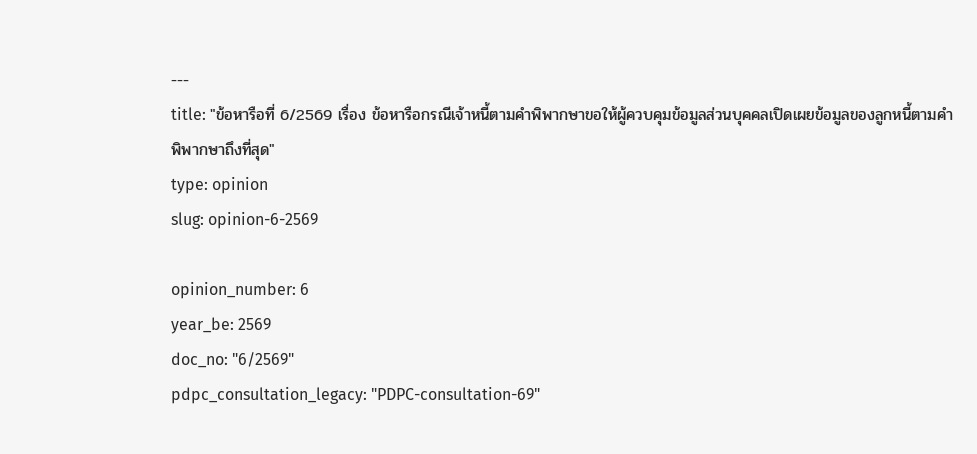---
title: "ข้อหารือที่ 6/2569 เรื่อง ข้อหารือกรณีเจ้าหนี้ตามคำพิพากษาขอให้ผู้ควบคุมข้อมูลส่วนบุคคลเปิดเผยข้อมูลของลูกหนี้ตามคำพิพากษาถึงที่สุด"
type: opinion
slug: opinion-6-2569

opinion_number: 6
year_be: 2569
doc_no: "6/2569"
pdpc_consultation_legacy: "PDPC-consultation-69"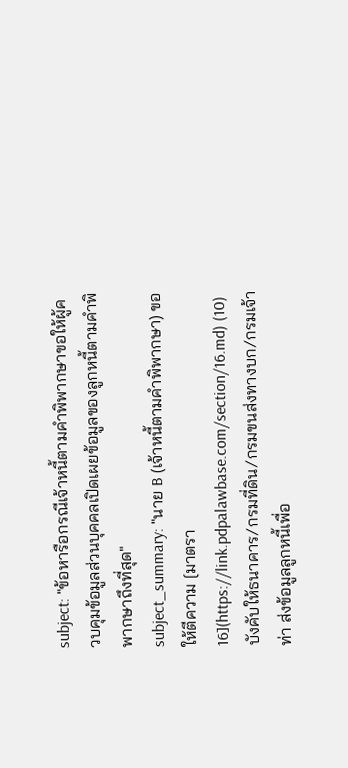subject: "ข้อหารือกรณีเจ้าหนี้ตามคำพิพากษาขอให้ผู้ควบคุมข้อมูลส่วนบุคคลเปิดเผยข้อมูลของลูกหนี้ตามคำพิพากษาถึงที่สุด"
subject_summary: "นาย B (เจ้าหนี้ตามคำพิพากษา) ขอให้ตีความ [มาตรา 16](https://link.pdpalawbase.com/section/16.md) (10) บังคับให้ธนาคาร/กรมที่ดิน/กรมขนส่งทางบก/กรมเจ้าท่า ส่งข้อมูลลูกหนี้เพื่อ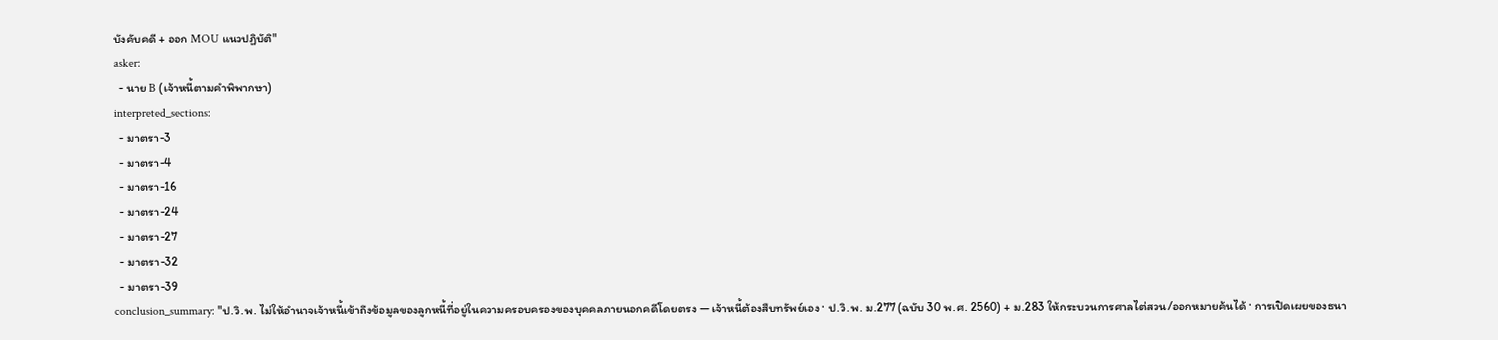บังคับคดี + ออก MOU แนวปฏิบัติ"
asker:
  - นาย B (เจ้าหนี้ตามคำพิพากษา)
interpreted_sections:
  - มาตรา-3
  - มาตรา-4
  - มาตรา-16
  - มาตรา-24
  - มาตรา-27
  - มาตรา-32
  - มาตรา-39
conclusion_summary: "ป.วิ.พ. ไม่ให้อำนาจเจ้าหนี้เข้าถึงข้อมูลของลูกหนี้ที่อยู่ในความครอบครองของบุคคลภายนอกคดีโดยตรง — เจ้าหนี้ต้องสืบทรัพย์เอง · ป.วิ.พ. ม.277 (ฉบับ 30 พ.ศ. 2560) + ม.283 ให้กระบวนการศาลไต่สวน/ออกหมายค้นได้ · การเปิดเผยของธนา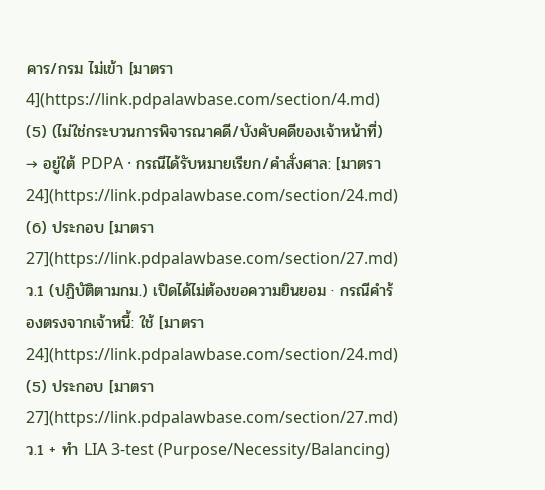คาร/กรม ไม่เข้า [มาตรา 4](https://link.pdpalawbase.com/section/4.md) (5) (ไม่ใช่กระบวนการพิจารณาคดี/บังคับคดีของเจ้าหน้าที่) → อยู่ใต้ PDPA · กรณีได้รับหมายเรียก/คำสั่งศาล: [มาตรา 24](https://link.pdpalawbase.com/section/24.md) (6) ประกอบ [มาตรา 27](https://link.pdpalawbase.com/section/27.md) ว.1 (ปฏิบัติตามกม.) เปิดได้ไม่ต้องขอความยินยอม · กรณีคำร้องตรงจากเจ้าหนี้: ใช้ [มาตรา 24](https://link.pdpalawbase.com/section/24.md) (5) ประกอบ [มาตรา 27](https://link.pdpalawbase.com/section/27.md) ว.1 + ทำ LIA 3-test (Purpose/Necessity/Balancing)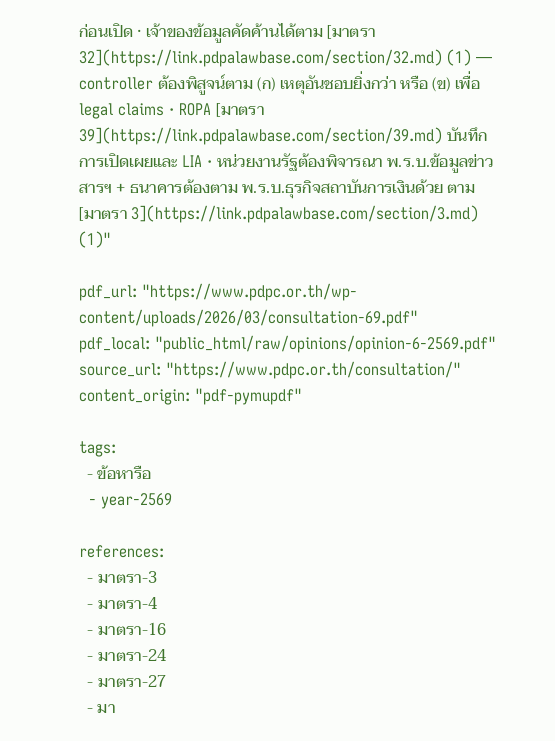ก่อนเปิด · เจ้าของข้อมูลคัดค้านได้ตาม [มาตรา 32](https://link.pdpalawbase.com/section/32.md) (1) — controller ต้องพิสูจน์ตาม (ก) เหตุอันชอบยิ่งกว่า หรือ (ข) เพื่อ legal claims · ROPA [มาตรา 39](https://link.pdpalawbase.com/section/39.md) บันทึกการเปิดเผยและ LIA · หน่วยงานรัฐต้องพิจารณา พ.ร.บ.ข้อมูลข่าวสารฯ + ธนาคารต้องตาม พ.ร.บ.ธุรกิจสถาบันการเงินด้วย ตาม [มาตรา 3](https://link.pdpalawbase.com/section/3.md) (1)"

pdf_url: "https://www.pdpc.or.th/wp-content/uploads/2026/03/consultation-69.pdf"
pdf_local: "public_html/raw/opinions/opinion-6-2569.pdf"
source_url: "https://www.pdpc.or.th/consultation/"
content_origin: "pdf-pymupdf"

tags:
  - ข้อหารือ
  - year-2569

references:
  - มาตรา-3
  - มาตรา-4
  - มาตรา-16
  - มาตรา-24
  - มาตรา-27
  - มา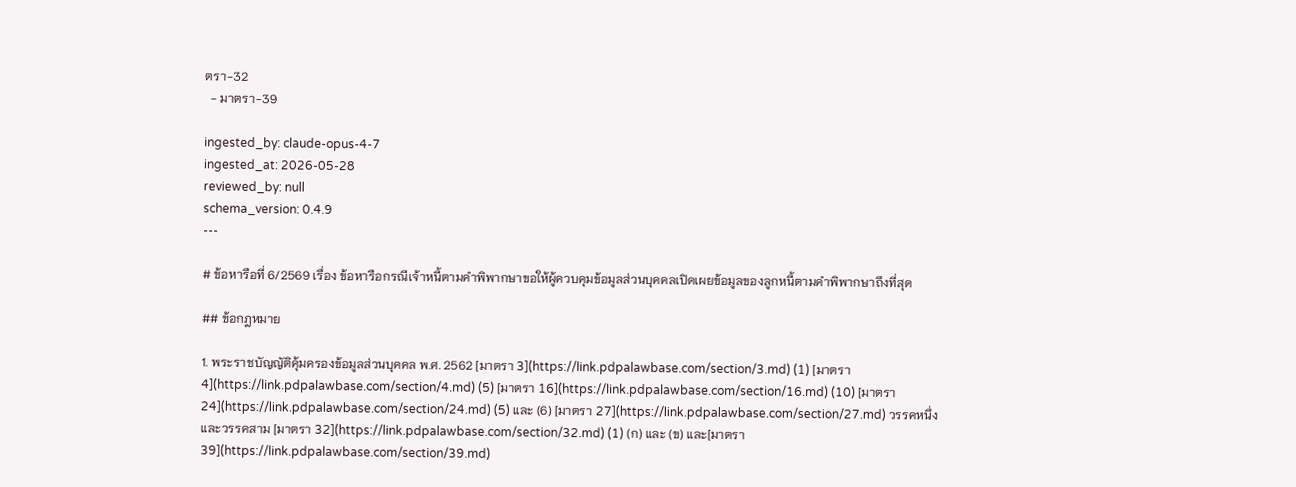ตรา-32
  - มาตรา-39

ingested_by: claude-opus-4-7
ingested_at: 2026-05-28
reviewed_by: null
schema_version: 0.4.9
---

# ข้อหารือที่ 6/2569 เรื่อง ข้อหารือกรณีเจ้าหนี้ตามคำพิพากษาขอให้ผู้ควบคุมข้อมูลส่วนบุคคลเปิดเผยข้อมูลของลูกหนี้ตามคำพิพากษาถึงที่สุด

## ข้อกฎหมาย

1. พระราชบัญญัติคุ้มครองข้อมูลส่วนบุคคล พ.ศ. 2562 [มาตรา 3](https://link.pdpalawbase.com/section/3.md) (1) [มาตรา 4](https://link.pdpalawbase.com/section/4.md) (5) [มาตรา 16](https://link.pdpalawbase.com/section/16.md) (10) [มาตรา 24](https://link.pdpalawbase.com/section/24.md) (5) และ (6) [มาตรา 27](https://link.pdpalawbase.com/section/27.md) วรรคหนึ่ง และวรรคสาม [มาตรา 32](https://link.pdpalawbase.com/section/32.md) (1) (ก) และ (ข) และ[มาตรา 39](https://link.pdpalawbase.com/section/39.md)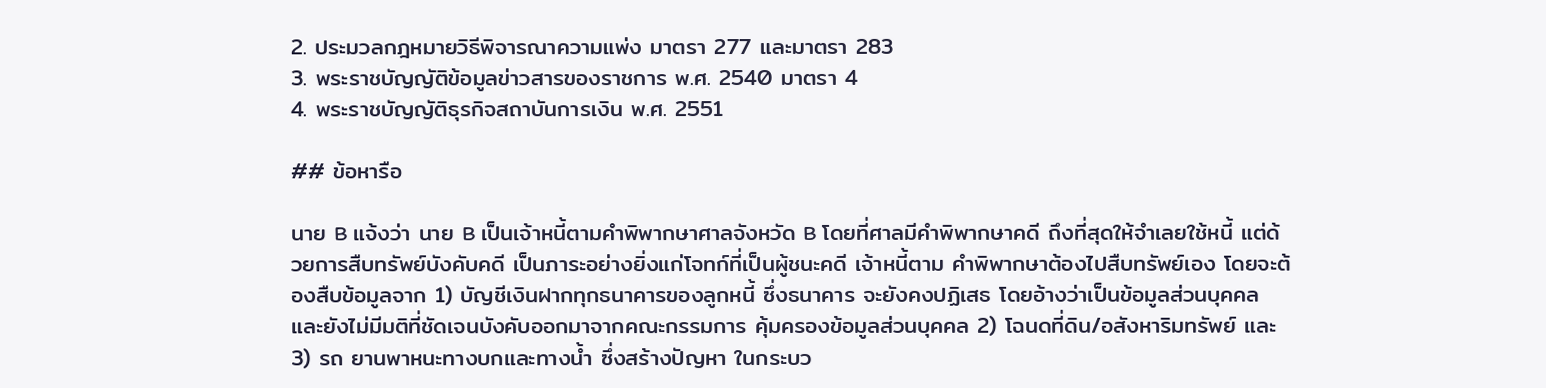2. ประมวลกฎหมายวิธีพิจารณาความแพ่ง มาตรา 277 และมาตรา 283
3. พระราชบัญญัติข้อมูลข่าวสารของราชการ พ.ศ. 2540 มาตรา 4
4. พระราชบัญญัติธุรกิจสถาบันการเงิน พ.ศ. 2551

## ข้อหารือ

นาย B แจ้งว่า นาย B เป็นเจ้าหนี้ตามคำพิพากษาศาลจังหวัด B โดยที่ศาลมีคำพิพากษาคดี ถึงที่สุดให้จำเลยใช้หนี้ แต่ด้วยการสืบทรัพย์บังคับคดี เป็นภาระอย่างยิ่งแก่โจทก์ที่เป็นผู้ชนะคดี เจ้าหนี้ตาม คำพิพากษาต้องไปสืบทรัพย์เอง โดยจะต้องสืบข้อมูลจาก 1) บัญชีเงินฝากทุกธนาคารของลูกหนี้ ซึ่งธนาคาร จะยังคงปฏิเสธ โดยอ้างว่าเป็นข้อมูลส่วนบุคคล และยังไม่มีมติที่ชัดเจนบังคับออกมาจากคณะกรรมการ คุ้มครองข้อมูลส่วนบุคคล 2) โฉนดที่ดิน/อสังหาริมทรัพย์ และ 3) รถ ยานพาหนะทางบกและทางน้ำ ซึ่งสร้างปัญหา ในกระบว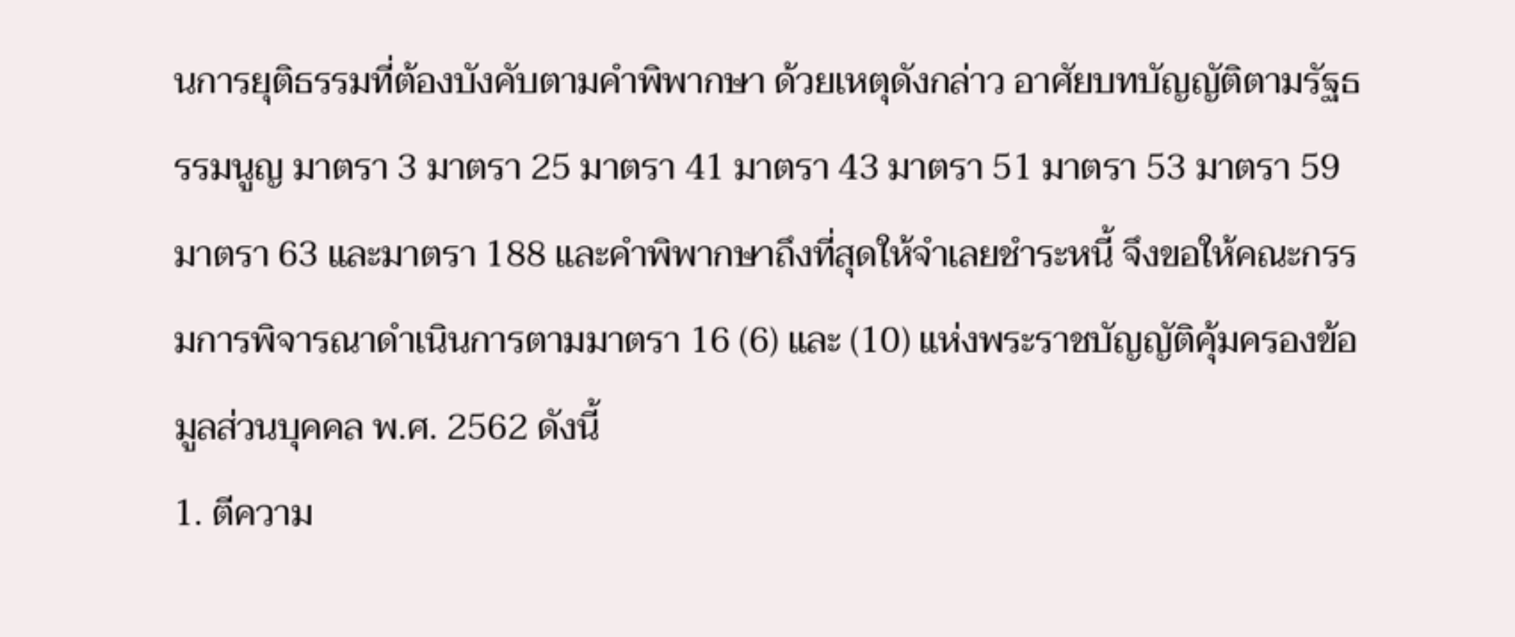นการยุติธรรมที่ต้องบังคับตามคำพิพากษา ด้วยเหตุดังกล่าว อาศัยบทบัญญัติตามรัฐธรรมนูญ มาตรา 3 มาตรา 25 มาตรา 41 มาตรา 43 มาตรา 51 มาตรา 53 มาตรา 59 มาตรา 63 และมาตรา 188 และคำพิพากษาถึงที่สุดให้จำเลยชำระหนี้ จึงขอให้คณะกรรมการพิจารณาดำเนินการตามมาตรา 16 (6) และ (10) แห่งพระราชบัญญัติคุ้มครองข้อมูลส่วนบุคคล พ.ศ. 2562 ดังนี้
1. ตีความ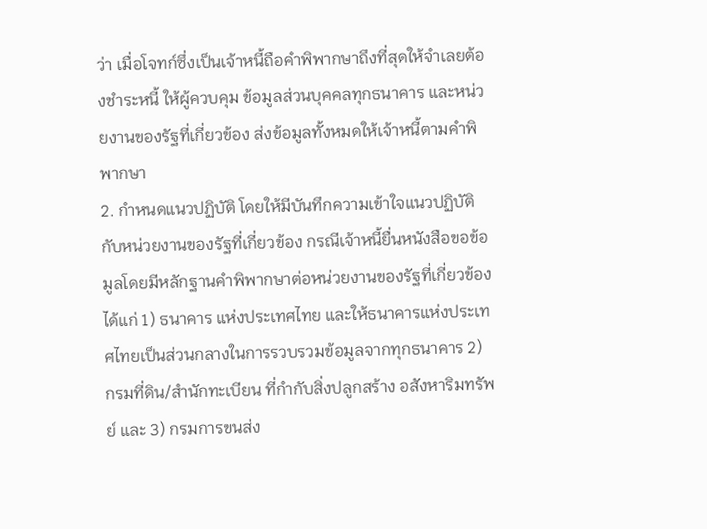ว่า เมื่อโจทก์ซึ่งเป็นเจ้าหนี้ถือคำพิพากษาถึงที่สุดให้จำเลยต้องชำระหนี้ ให้ผู้ควบคุม ข้อมูลส่วนบุคคลทุกธนาคาร และหน่วยงานของรัฐที่เกี่ยวข้อง ส่งข้อมูลทั้งหมดให้เจ้าหนี้ตามคำพิพากษา
2. กำหนดแนวปฏิบัติ โดยให้มีบันทึกความเข้าใจแนวปฏิบัติกับหน่วยงานของรัฐที่เกี่ยวข้อง กรณีเจ้าหนี้ยื่นหนังสือขอข้อมูลโดยมีหลักฐานคำพิพากษาต่อหน่วยงานของรัฐที่เกี่ยวข้อง ได้แก่ 1) ธนาคาร แห่งประเทศไทย และให้ธนาคารแห่งประเทศไทยเป็นส่วนกลางในการรวบรวมข้อมูลจากทุกธนาคาร 2) กรมที่ดิน/สำนักทะเบียน ที่กำกับสิ่งปลูกสร้าง อสังหาริมทรัพย์ และ 3) กรมการขนส่ง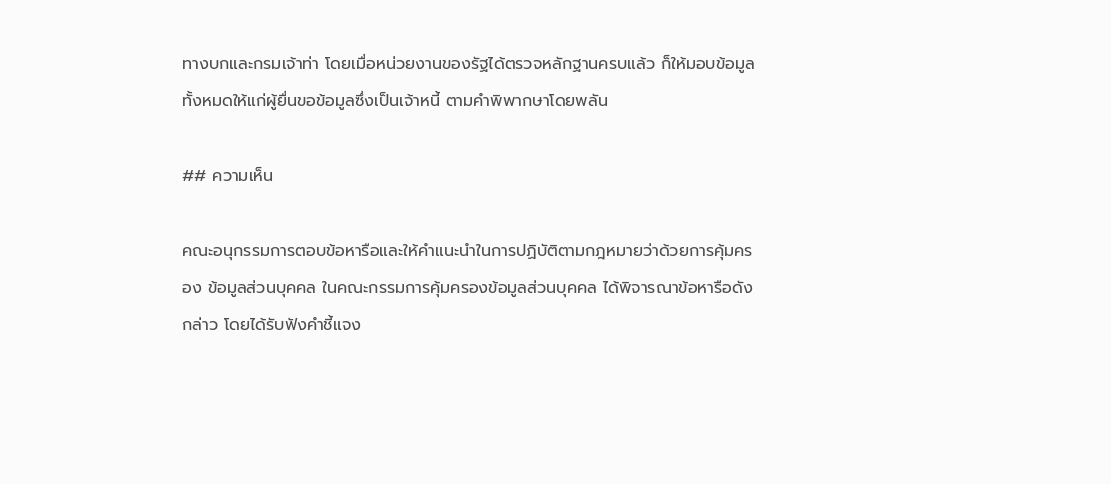ทางบกและกรมเจ้าท่า โดยเมื่อหน่วยงานของรัฐได้ตรวจหลักฐานครบแล้ว ก็ให้มอบข้อมูลทั้งหมดให้แก่ผู้ยื่นขอข้อมูลซึ่งเป็นเจ้าหนี้ ตามคำพิพากษาโดยพลัน

## ความเห็น

คณะอนุกรรมการตอบข้อหารือและให้คำแนะนำในการปฏิบัติตามกฎหมายว่าด้วยการคุ้มครอง ข้อมูลส่วนบุคคล ในคณะกรรมการคุ้มครองข้อมูลส่วนบุคคล ได้พิจารณาข้อหารือดังกล่าว โดยได้รับฟังคำชี้แจง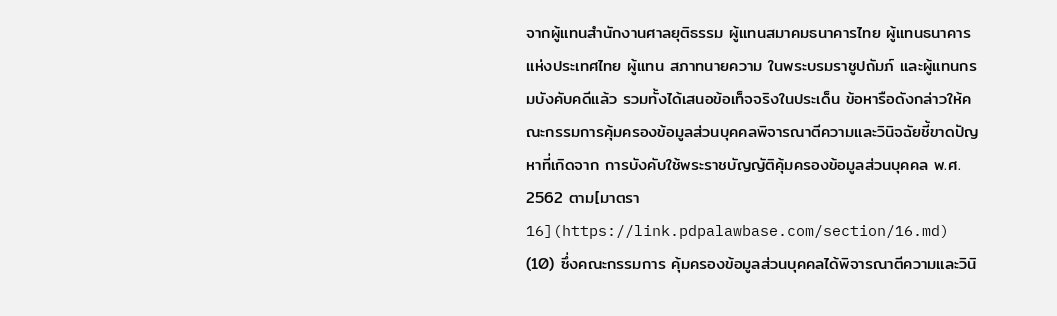จากผู้แทนสำนักงานศาลยุติธรรม ผู้แทนสมาคมธนาคารไทย ผู้แทนธนาคารแห่งประเทศไทย ผู้แทน สภาทนายความ ในพระบรมราชูปถัมภ์ และผู้แทนกรมบังคับคดีแล้ว รวมทั้งได้เสนอข้อเท็จจริงในประเด็น ข้อหารือดังกล่าวให้คณะกรรมการคุ้มครองข้อมูลส่วนบุคคลพิจารณาตีความและวินิจฉัยชี้ขาดปัญหาที่เกิดจาก การบังคับใช้พระราชบัญญัติคุ้มครองข้อมูลส่วนบุคคล พ.ศ. 2562 ตาม[มาตรา 16](https://link.pdpalawbase.com/section/16.md) (10) ซึ่งคณะกรรมการ คุ้มครองข้อมูลส่วนบุคคลได้พิจารณาตีความและวินิ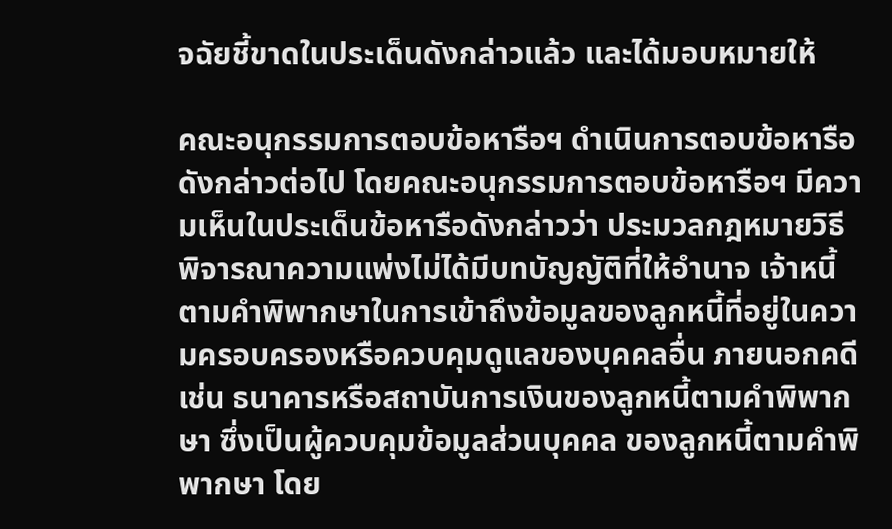จฉัยชี้ขาดในประเด็นดังกล่าวแล้ว และได้มอบหมายให้

คณะอนุกรรมการตอบข้อหารือฯ ดำเนินการตอบข้อหารือดังกล่าวต่อไป โดยคณะอนุกรรมการตอบข้อหารือฯ มีความเห็นในประเด็นข้อหารือดังกล่าวว่า ประมวลกฎหมายวิธีพิจารณาความแพ่งไม่ได้มีบทบัญญัติที่ให้อำนาจ เจ้าหนี้ตามคำพิพากษาในการเข้าถึงข้อมูลของลูกหนี้ที่อยู่ในความครอบครองหรือควบคุมดูแลของบุคคลอื่น ภายนอกคดี เช่น ธนาคารหรือสถาบันการเงินของลูกหนี้ตามคำพิพากษา ซึ่งเป็นผู้ควบคุมข้อมูลส่วนบุคคล ของลูกหนี้ตามคำพิพากษา โดย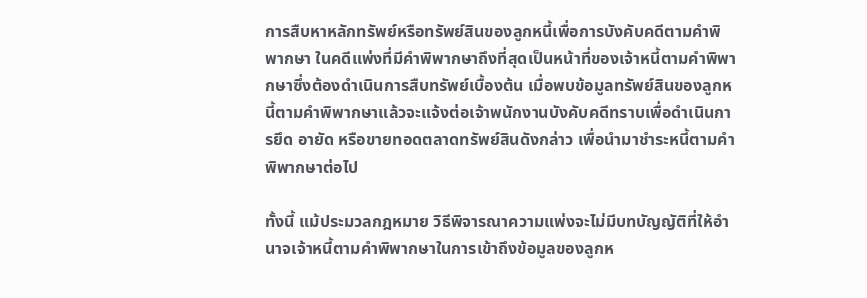การสืบหาหลักทรัพย์หรือทรัพย์สินของลูกหนี้เพื่อการบังคับคดีตามคำพิพากษา ในคดีแพ่งที่มีคำพิพากษาถึงที่สุดเป็นหน้าที่ของเจ้าหนี้ตามคำพิพากษาซึ่งต้องดำเนินการสืบทรัพย์เบื้องต้น เมื่อพบข้อมูลทรัพย์สินของลูกหนี้ตามคำพิพากษาแล้วจะแจ้งต่อเจ้าพนักงานบังคับคดีทราบเพื่อดำเนินการยึด อายัด หรือขายทอดตลาดทรัพย์สินดังกล่าว เพื่อนำมาชำระหนี้ตามคำพิพากษาต่อไป

ทั้งนี้ แม้ประมวลกฎหมาย วิธีพิจารณาความแพ่งจะไม่มีบทบัญญัติที่ให้อำนาจเจ้าหนี้ตามคำพิพากษาในการเข้าถึงข้อมูลของลูกห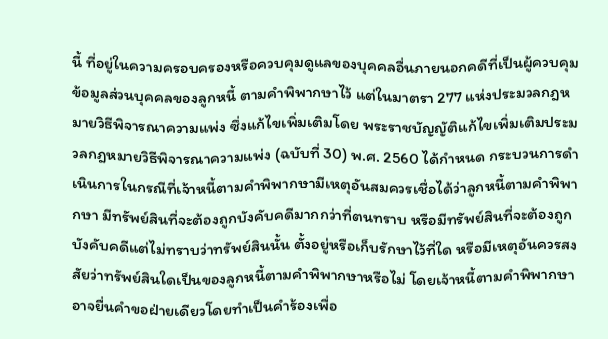นี้ ที่อยู่ในความครอบครองหรือควบคุมดูแลของบุคคลอื่นภายนอกคดีที่เป็นผู้ควบคุมข้อมูลส่วนบุคคลของลูกหนี้ ตามคำพิพากษาไว้ แต่ในมาตรา 277 แห่งประมวลกฎหมายวิธีพิจารณาความแพ่ง ซึ่งแก้ไขเพิ่มเติมโดย พระราชบัญญัติแก้ไขเพิ่มเติมประมวลกฎหมายวิธีพิจารณาความแพ่ง (ฉบับที่ 30) พ.ศ. 2560 ได้กำหนด กระบวนการดำเนินการในกรณีที่เจ้าหนี้ตามคำพิพากษามีเหตุอันสมควรเชื่อได้ว่าลูกหนี้ตามคำพิพากษา มีทรัพย์สินที่จะต้องถูกบังคับคดีมากกว่าที่ตนทราบ หรือมีทรัพย์สินที่จะต้องถูกบังคับคดีแต่ไม่ทราบว่าทรัพย์สินนั้น ตั้งอยู่หรือเก็บรักษาไว้ที่ใด หรือมีเหตุอันควรสงสัยว่าทรัพย์สินใดเป็นของลูกหนี้ตามคำพิพากษาหรือไม่ โดยเจ้าหนี้ตามคำพิพากษาอาจยื่นคำขอฝ่ายเดียวโดยทำเป็นคำร้องเพื่อ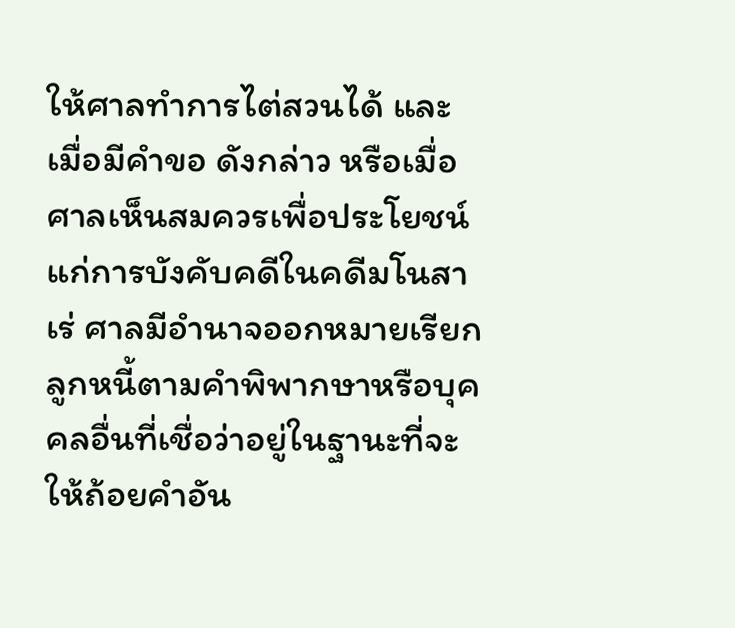ให้ศาลทำการไต่สวนได้ และเมื่อมีคำขอ ดังกล่าว หรือเมื่อศาลเห็นสมควรเพื่อประโยชน์แก่การบังคับคดีในคดีมโนสาเร่ ศาลมีอำนาจออกหมายเรียก ลูกหนี้ตามคำพิพากษาหรือบุคคลอื่นที่เชื่อว่าอยู่ในฐานะที่จะให้ถ้อยคำอัน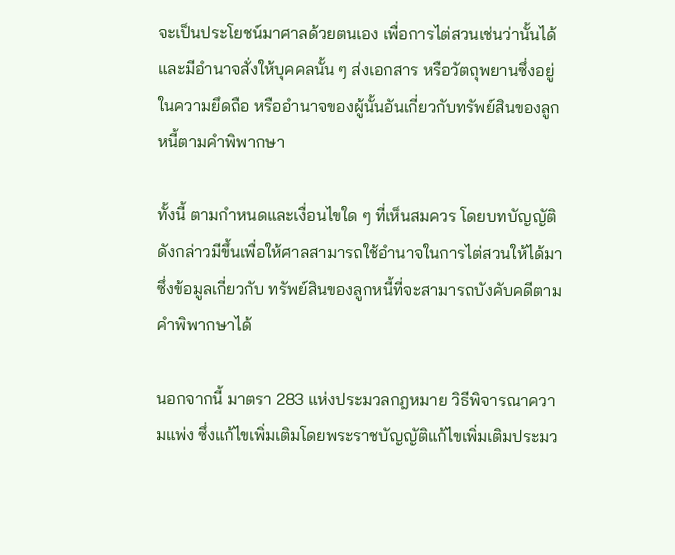จะเป็นประโยชน์มาศาลด้วยตนเอง เพื่อการไต่สวนเช่นว่านั้นได้ และมีอำนาจสั่งให้บุคคลนั้น ๆ ส่งเอกสาร หรือวัตถุพยานซึ่งอยู่ในความยึดถือ หรืออำนาจของผู้นั้นอันเกี่ยวกับทรัพย์สินของลูกหนี้ตามคำพิพากษา

ทั้งนี้ ตามกำหนดและเงื่อนไขใด ๆ ที่เห็นสมควร โดยบทบัญญัติดังกล่าวมีขึ้นเพื่อให้ศาลสามารถใช้อำนาจในการไต่สวนให้ได้มาซึ่งข้อมูลเกี่ยวกับ ทรัพย์สินของลูกหนี้ที่จะสามารถบังคับคดีตามคำพิพากษาได้

นอกจากนี้ มาตรา 283 แห่งประมวลกฎหมาย วิธีพิจารณาความแพ่ง ซึ่งแก้ไขเพิ่มเติมโดยพระราชบัญญัติแก้ไขเพิ่มเติมประมว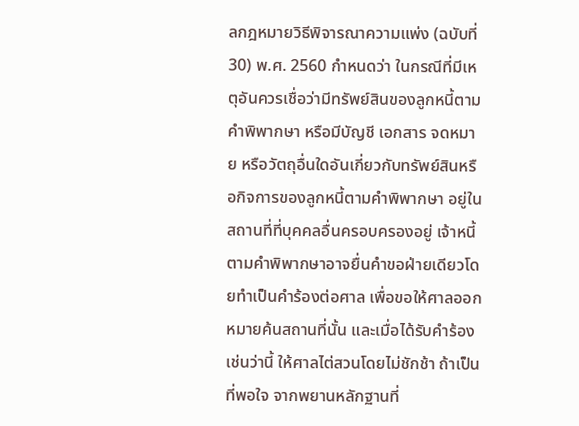ลกฎหมายวิธีพิจารณาความแพ่ง (ฉบับที่ 30) พ.ศ. 2560 กำหนดว่า ในกรณีที่มีเหตุอันควรเชื่อว่ามีทรัพย์สินของลูกหนี้ตามคำพิพากษา หรือมีบัญชี เอกสาร จดหมาย หรือวัตถุอื่นใดอันเกี่ยวกับทรัพย์สินหรือกิจการของลูกหนี้ตามคำพิพากษา อยู่ในสถานที่ที่บุคคลอื่นครอบครองอยู่ เจ้าหนี้ตามคำพิพากษาอาจยื่นคำขอฝ่ายเดียวโดยทำเป็นคำร้องต่อศาล เพื่อขอให้ศาลออกหมายค้นสถานที่นั้น และเมื่อได้รับคำร้องเช่นว่านี้ ให้ศาลไต่สวนโดยไม่ชักช้า ถ้าเป็นที่พอใจ จากพยานหลักฐานที่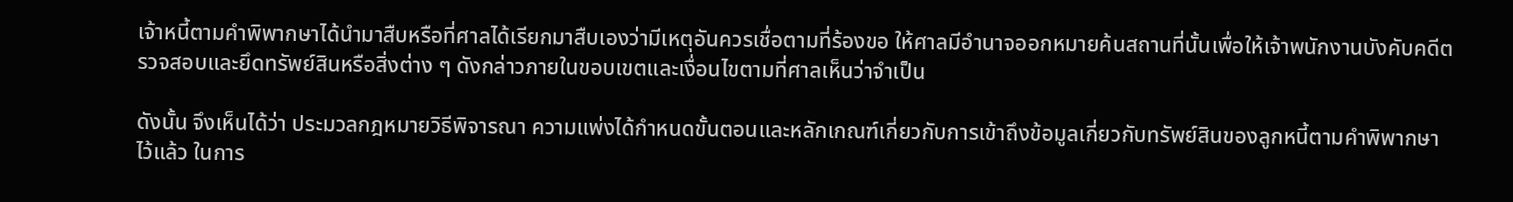เจ้าหนี้ตามคำพิพากษาได้นำมาสืบหรือที่ศาลได้เรียกมาสืบเองว่ามีเหตุอันควรเชื่อตามที่ร้องขอ ให้ศาลมีอำนาจออกหมายค้นสถานที่นั้นเพื่อให้เจ้าพนักงานบังคับคดีตรวจสอบและยึดทรัพย์สินหรือสิ่งต่าง ๆ ดังกล่าวภายในขอบเขตและเงื่อนไขตามที่ศาลเห็นว่าจำเป็น

ดังนั้น จึงเห็นได้ว่า ประมวลกฎหมายวิธีพิจารณา ความแพ่งได้กำหนดขั้นตอนและหลักเกณฑ์เกี่ยวกับการเข้าถึงข้อมูลเกี่ยวกับทรัพย์สินของลูกหนี้ตามคำพิพากษา ไว้แล้ว ในการ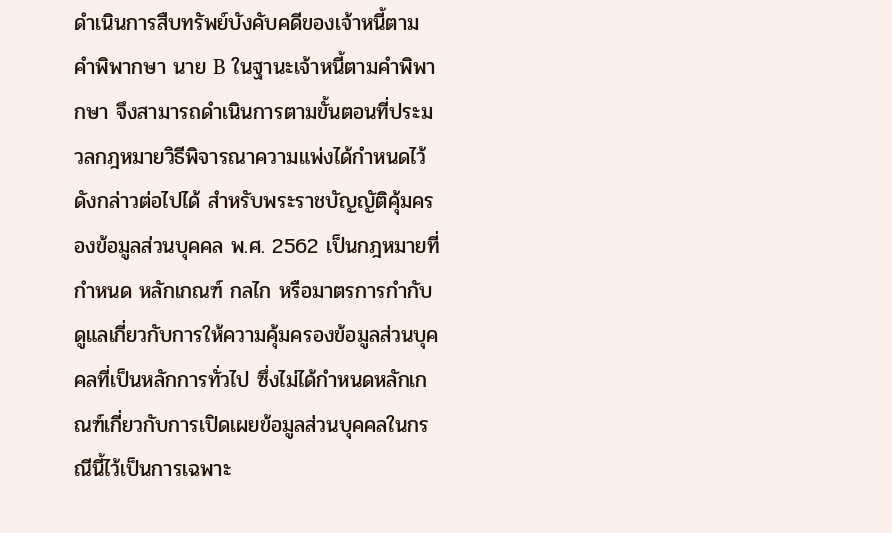ดำเนินการสืบทรัพย์บังคับคดีของเจ้าหนี้ตามคำพิพากษา นาย B ในฐานะเจ้าหนี้ตามคำพิพากษา จึงสามารถดำเนินการตามขั้นตอนที่ประมวลกฎหมายวิธีพิจารณาความแพ่งได้กำหนดไว้ดังกล่าวต่อไปได้ สำหรับพระราชบัญญัติคุ้มครองข้อมูลส่วนบุคคล พ.ศ. 2562 เป็นกฎหมายที่กำหนด หลักเกณฑ์ กลไก หรือมาตรการกำกับดูแลเกี่ยวกับการให้ความคุ้มครองข้อมูลส่วนบุคคลที่เป็นหลักการทั่วไป ซึ่งไม่ได้กำหนดหลักเกณฑ์เกี่ยวกับการเปิดเผยข้อมูลส่วนบุคคลในกรณีนี้ไว้เป็นการเฉพาะ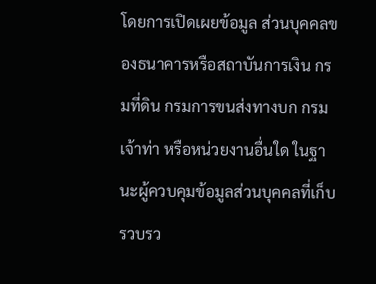โดยการเปิดเผยข้อมูล ส่วนบุคคลของธนาคารหรือสถาบันการเงิน กรมที่ดิน กรมการขนส่งทางบก กรมเจ้าท่า หรือหน่วยงานอื่นใด ในฐานะผู้ควบคุมข้อมูลส่วนบุคคลที่เก็บรวบรว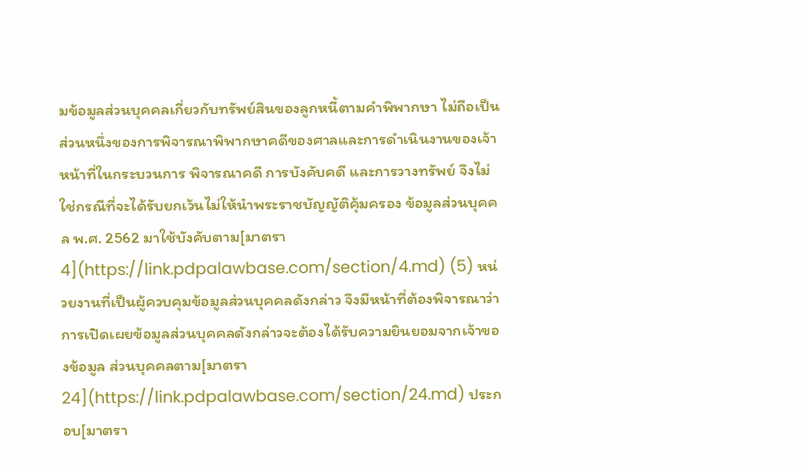มข้อมูลส่วนบุคคลเกี่ยวกับทรัพย์สินของลูกหนี้ตามคำพิพากษา ไม่ถือเป็นส่วนหนึ่งของการพิจารณาพิพากษาคดีของศาลและการดำเนินงานของเจ้าหน้าที่ในกระบวนการ พิจารณาคดี การบังคับคดี และการวางทรัพย์ จึงไม่ใช่กรณีที่จะได้รับยกเว้นไม่ให้นำพระราชบัญญัติคุ้มครอง ข้อมูลส่วนบุคคล พ.ศ. 2562 มาใช้บังคับตาม[มาตรา 4](https://link.pdpalawbase.com/section/4.md) (5) หน่วยงานที่เป็นผู้ควบคุมข้อมูลส่วนบุคคลดังกล่าว จึงมีหน้าที่ต้องพิจารณาว่าการเปิดเผยข้อมูลส่วนบุคคลดังกล่าวจะต้องได้รับความยินยอมจากเจ้าของข้อมูล ส่วนบุคคลตาม[มาตรา 24](https://link.pdpalawbase.com/section/24.md) ประกอบ[มาตรา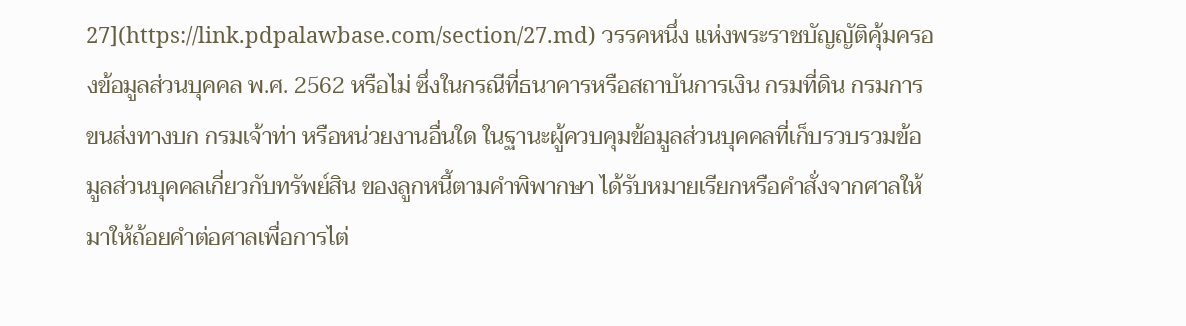27](https://link.pdpalawbase.com/section/27.md) วรรคหนึ่ง แห่งพระราชบัญญัติคุ้มครองข้อมูลส่วนบุคคล พ.ศ. 2562 หรือไม่ ซึ่งในกรณีที่ธนาคารหรือสถาบันการเงิน กรมที่ดิน กรมการขนส่งทางบก กรมเจ้าท่า หรือหน่วยงานอื่นใด ในฐานะผู้ควบคุมข้อมูลส่วนบุคคลที่เก็บรวบรวมข้อมูลส่วนบุคคลเกี่ยวกับทรัพย์สิน ของลูกหนี้ตามคำพิพากษา ได้รับหมายเรียกหรือคำสั่งจากศาลให้มาให้ถ้อยคำต่อศาลเพื่อการไต่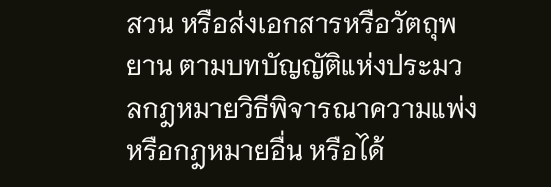สวน หรือส่งเอกสารหรือวัตถุพยาน ตามบทบัญญัติแห่งประมวลกฎหมายวิธีพิจารณาความแพ่งหรือกฎหมายอื่น หรือได้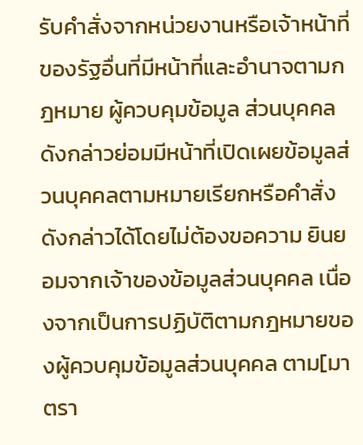รับคำสั่งจากหน่วยงานหรือเจ้าหน้าที่ของรัฐอื่นที่มีหน้าที่และอำนาจตามกฎหมาย ผู้ควบคุมข้อมูล ส่วนบุคคลดังกล่าวย่อมมีหน้าที่เปิดเผยข้อมูลส่วนบุคคลตามหมายเรียกหรือคำสั่งดังกล่าวได้โดยไม่ต้องขอความ ยินยอมจากเจ้าของข้อมูลส่วนบุคคล เนื่องจากเป็นการปฏิบัติตามกฎหมายของผู้ควบคุมข้อมูลส่วนบุคคล ตาม[มาตรา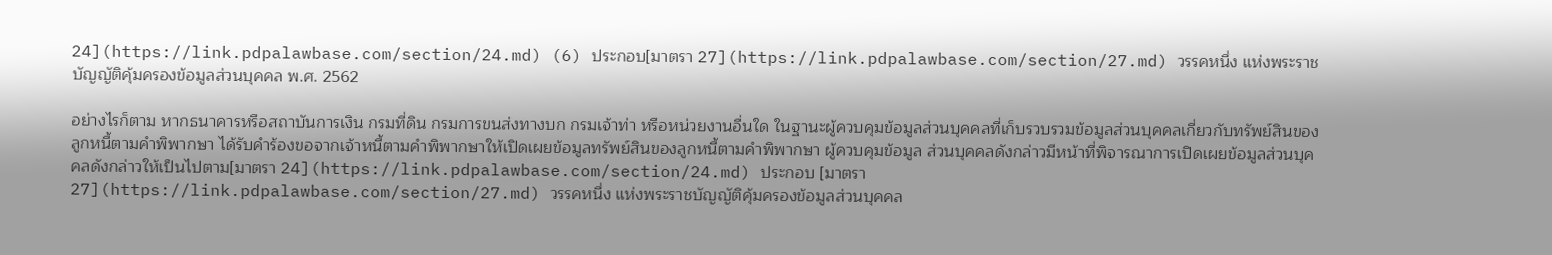24](https://link.pdpalawbase.com/section/24.md) (6) ประกอบ[มาตรา 27](https://link.pdpalawbase.com/section/27.md) วรรคหนึ่ง แห่งพระราชบัญญัติคุ้มครองข้อมูลส่วนบุคคล พ.ศ. 2562

อย่างไรก็ตาม หากธนาคารหรือสถาบันการเงิน กรมที่ดิน กรมการขนส่งทางบก กรมเจ้าท่า หรือหน่วยงานอื่นใด ในฐานะผู้ควบคุมข้อมูลส่วนบุคคลที่เก็บรวบรวมข้อมูลส่วนบุคคลเกี่ยวกับทรัพย์สินของลูกหนี้ตามคำพิพากษา ได้รับคำร้องขอจากเจ้าหนี้ตามคำพิพากษาให้เปิดเผยข้อมูลทรัพย์สินของลูกหนี้ตามคำพิพากษา ผู้ควบคุมข้อมูล ส่วนบุคคลดังกล่าวมีหน้าที่พิจารณาการเปิดเผยข้อมูลส่วนบุคคลดังกล่าวให้เป็นไปตาม[มาตรา 24](https://link.pdpalawbase.com/section/24.md) ประกอบ [มาตรา 27](https://link.pdpalawbase.com/section/27.md) วรรคหนึ่ง แห่งพระราชบัญญัติคุ้มครองข้อมูลส่วนบุคคล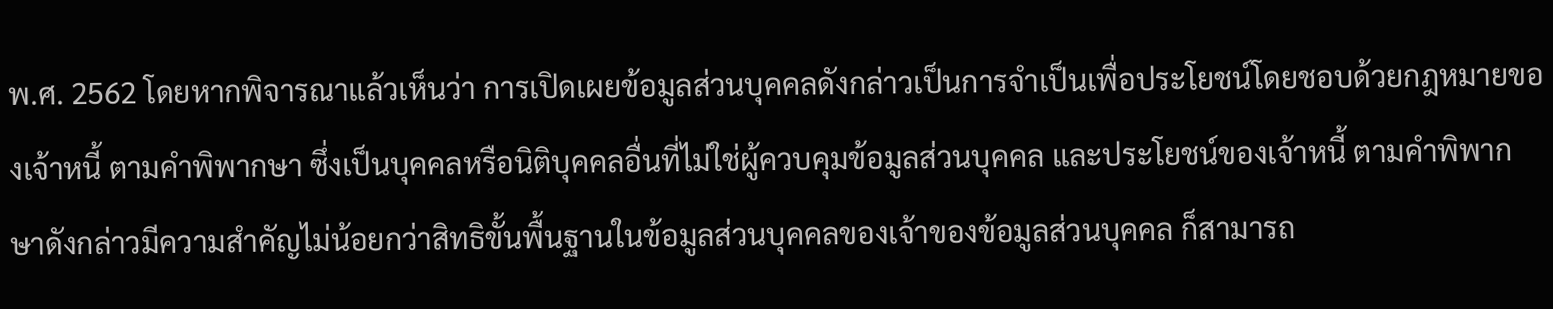พ.ศ. 2562 โดยหากพิจารณาแล้วเห็นว่า การเปิดเผยข้อมูลส่วนบุคคลดังกล่าวเป็นการจำเป็นเพื่อประโยชน์โดยชอบด้วยกฎหมายของเจ้าหนี้ ตามคำพิพากษา ซึ่งเป็นบุคคลหรือนิติบุคคลอื่นที่ไม่ใช่ผู้ควบคุมข้อมูลส่วนบุคคล และประโยชน์ของเจ้าหนี้ ตามคำพิพากษาดังกล่าวมีความสำคัญไม่น้อยกว่าสิทธิขั้นพื้นฐานในข้อมูลส่วนบุคคลของเจ้าของข้อมูลส่วนบุคคล ก็สามารถ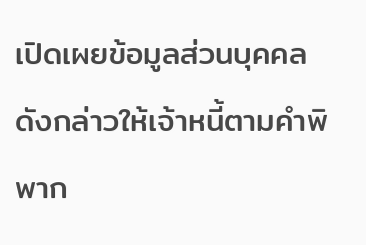เปิดเผยข้อมูลส่วนบุคคลดังกล่าวให้เจ้าหนี้ตามคำพิพาก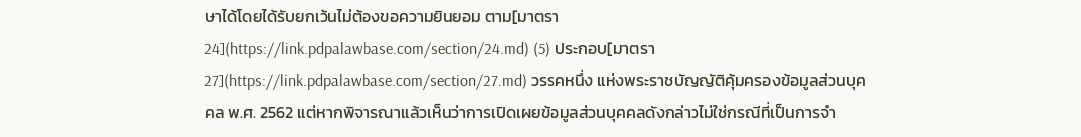ษาได้โดยได้รับยกเว้นไม่ต้องขอความยินยอม ตาม[มาตรา 24](https://link.pdpalawbase.com/section/24.md) (5) ประกอบ[มาตรา 27](https://link.pdpalawbase.com/section/27.md) วรรคหนึ่ง แห่งพระราชบัญญัติคุ้มครองข้อมูลส่วนบุคคล พ.ศ. 2562 แต่หากพิจารณาแล้วเห็นว่าการเปิดเผยข้อมูลส่วนบุคคลดังกล่าวไม่ใช่กรณีที่เป็นการจำ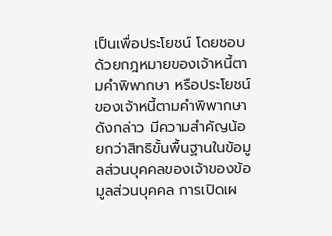เป็นเพื่อประโยชน์ โดยชอบด้วยกฎหมายของเจ้าหนี้ตามคำพิพากษา หรือประโยชน์ของเจ้าหนี้ตามคำพิพากษาดังกล่าว มีความสำคัญน้อยกว่าสิทธิขั้นพื้นฐานในข้อมูลส่วนบุคคลของเจ้าของข้อมูลส่วนบุคคล การเปิดเผ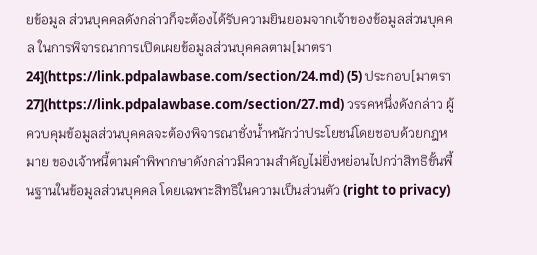ยข้อมูล ส่วนบุคคลดังกล่าวก็จะต้องได้รับความยินยอมจากเจ้าของข้อมูลส่วนบุคคล ในการพิจารณาการเปิดเผยข้อมูลส่วนบุคคลตาม[มาตรา 24](https://link.pdpalawbase.com/section/24.md) (5) ประกอบ[มาตรา 27](https://link.pdpalawbase.com/section/27.md) วรรคหนึ่งดังกล่าว ผู้ควบคุมข้อมูลส่วนบุคคลจะต้องพิจารณาชั่งน้ำหนักว่าประโยชน์โดยชอบด้วยกฎหมาย ของเจ้าหนี้ตามคำพิพากษาดังกล่าวมีความสำคัญไม่ยิ่งหย่อนไปกว่าสิทธิขั้นพื้นฐานในข้อมูลส่วนบุคคล โดยเฉพาะสิทธิในความเป็นส่วนตัว (right to privacy)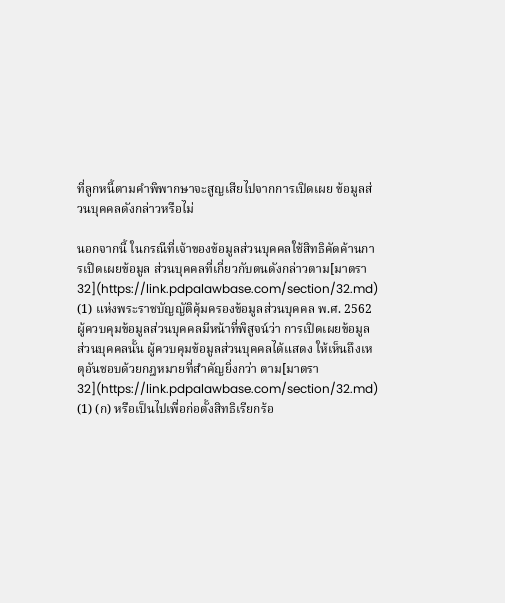ที่ลูกหนี้ตามคำพิพากษาจะสูญเสียไปจากการเปิดเผย ข้อมูลส่วนบุคคลดังกล่าวหรือไม่

นอกจากนี้ ในกรณีที่เจ้าของข้อมูลส่วนบุคคลใช้สิทธิคัดค้านการเปิดเผยข้อมูล ส่วนบุคคลที่เกี่ยวกับตนดังกล่าวตาม[มาตรา 32](https://link.pdpalawbase.com/section/32.md) (1) แห่งพระราชบัญญัติคุ้มครองข้อมูลส่วนบุคคล พ.ศ. 2562 ผู้ควบคุมข้อมูลส่วนบุคคลมีหน้าที่พิสูจน์ว่า การเปิดเผยข้อมูลส่วนบุคคลนั้น ผู้ควบคุมข้อมูลส่วนบุคคลได้แสดง ให้เห็นถึงเหตุอันชอบด้วยกฎหมายที่สำคัญยิ่งกว่า ตาม[มาตรา 32](https://link.pdpalawbase.com/section/32.md) (1) (ก) หรือเป็นไปเพื่อก่อตั้งสิทธิเรียกร้อ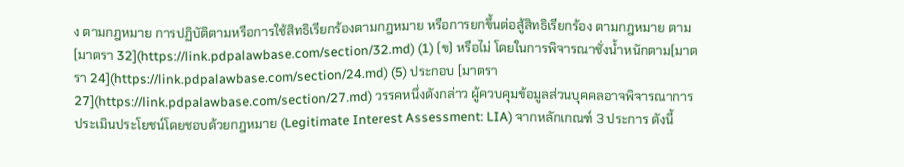ง ตามกฎหมาย การปฏิบัติตามหรือการใช้สิทธิเรียกร้องตามกฎหมาย หรือการยกขึ้นต่อสู้สิทธิเรียกร้อง ตามกฎหมาย ตาม[มาตรา 32](https://link.pdpalawbase.com/section/32.md) (1) (ข) หรือไม่ โดยในการพิจารณาชั่งน้ำหนักตาม[มาตรา 24](https://link.pdpalawbase.com/section/24.md) (5) ประกอบ [มาตรา 27](https://link.pdpalawbase.com/section/27.md) วรรคหนึ่งดังกล่าว ผู้ควบคุมข้อมูลส่วนบุคคลอาจพิจารณาการประเมินประโยชน์โดยชอบด้วยกฎหมาย (Legitimate Interest Assessment: LIA) จากหลักเกณฑ์ 3 ประการ ดังนี้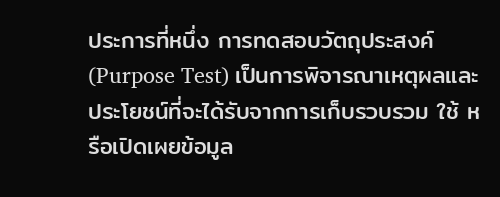ประการที่หนึ่ง การทดสอบวัตถุประสงค์ (Purpose Test) เป็นการพิจารณาเหตุผลและ ประโยชน์ที่จะได้รับจากการเก็บรวบรวม ใช้ หรือเปิดเผยข้อมูล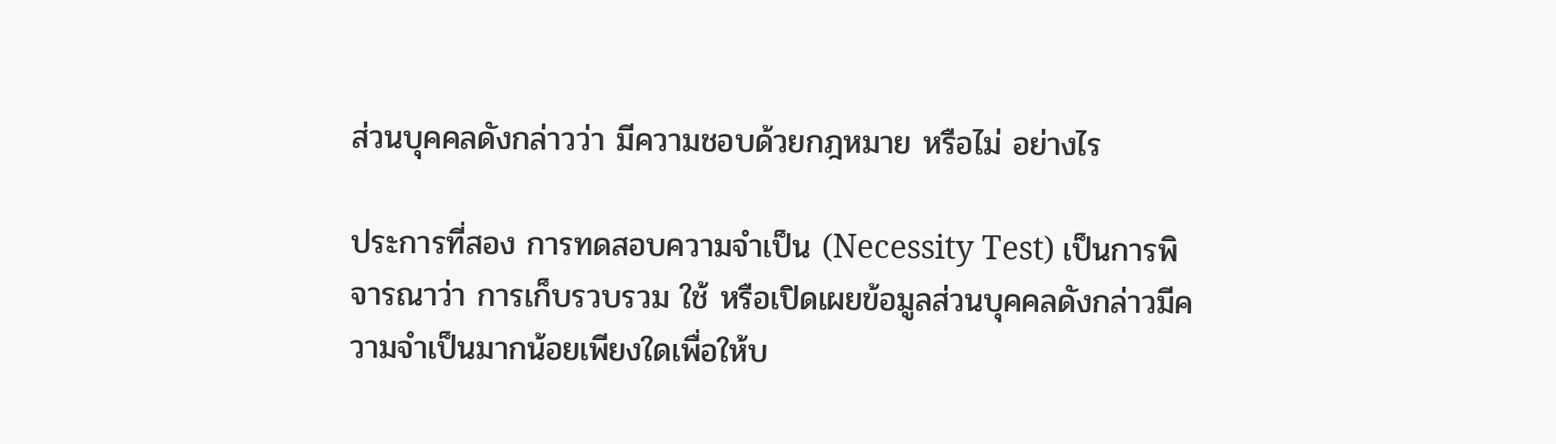ส่วนบุคคลดังกล่าวว่า มีความชอบด้วยกฎหมาย หรือไม่ อย่างไร

ประการที่สอง การทดสอบความจำเป็น (Necessity Test) เป็นการพิจารณาว่า การเก็บรวบรวม ใช้ หรือเปิดเผยข้อมูลส่วนบุคคลดังกล่าวมีความจำเป็นมากน้อยเพียงใดเพื่อให้บ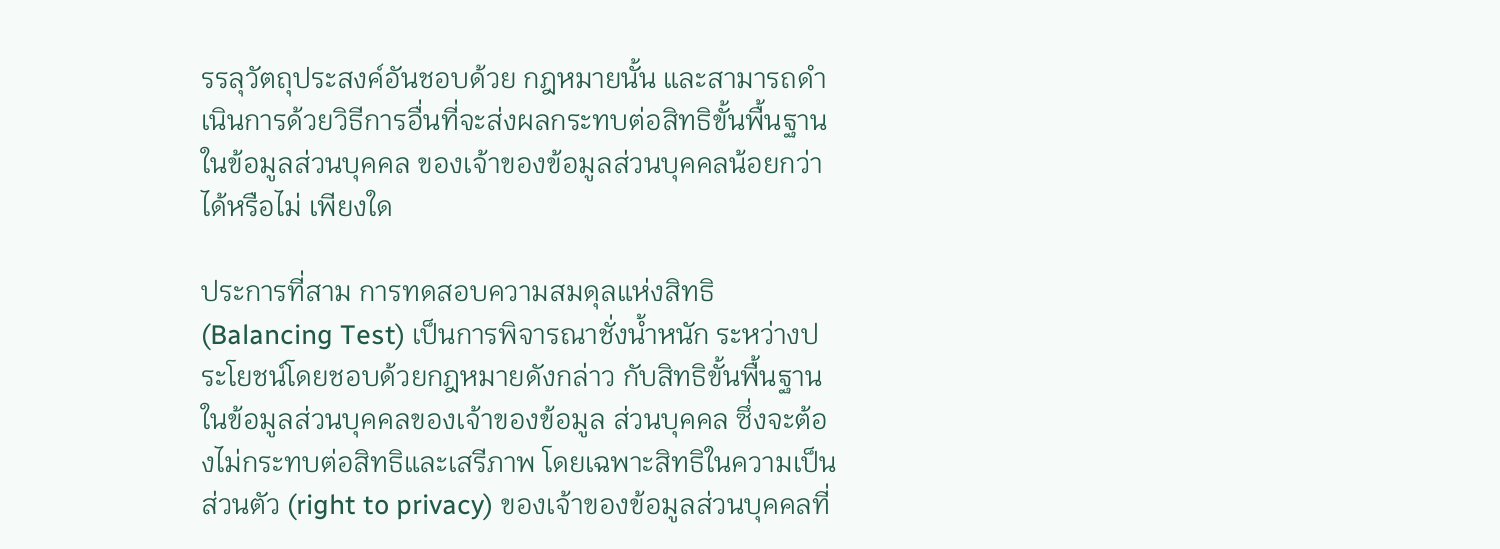รรลุวัตถุประสงค์อันชอบด้วย กฎหมายนั้น และสามารถดำเนินการด้วยวิธีการอื่นที่จะส่งผลกระทบต่อสิทธิขั้นพื้นฐานในข้อมูลส่วนบุคคล ของเจ้าของข้อมูลส่วนบุคคลน้อยกว่าได้หรือไม่ เพียงใด

ประการที่สาม การทดสอบความสมดุลแห่งสิทธิ (Balancing Test) เป็นการพิจารณาชั่งน้ำหนัก ระหว่างประโยชน์โดยชอบด้วยกฎหมายดังกล่าว กับสิทธิขั้นพื้นฐานในข้อมูลส่วนบุคคลของเจ้าของข้อมูล ส่วนบุคคล ซึ่งจะต้องไม่กระทบต่อสิทธิและเสรีภาพ โดยเฉพาะสิทธิในความเป็นส่วนตัว (right to privacy) ของเจ้าของข้อมูลส่วนบุคคลที่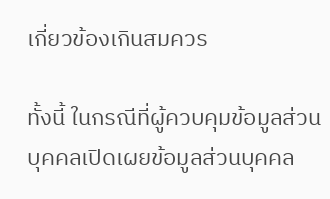เกี่ยวข้องเกินสมควร

ทั้งนี้ ในกรณีที่ผู้ควบคุมข้อมูลส่วนบุคคลเปิดเผยข้อมูลส่วนบุคคล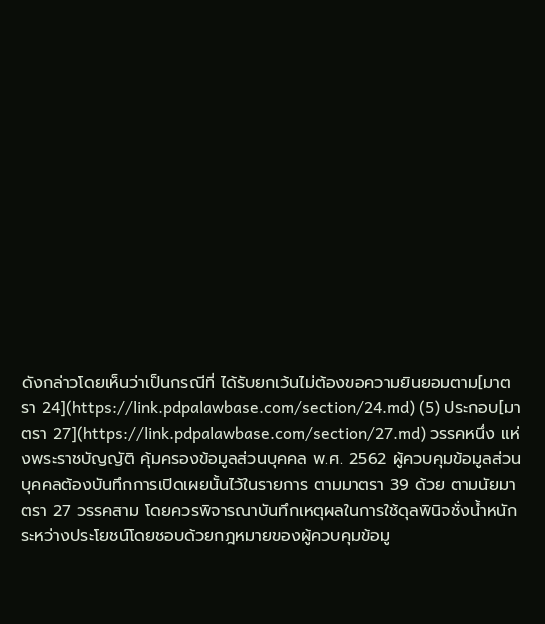ดังกล่าวโดยเห็นว่าเป็นกรณีที่ ได้รับยกเว้นไม่ต้องขอความยินยอมตาม[มาตรา 24](https://link.pdpalawbase.com/section/24.md) (5) ประกอบ[มาตรา 27](https://link.pdpalawbase.com/section/27.md) วรรคหนึ่ง แห่งพระราชบัญญัติ คุ้มครองข้อมูลส่วนบุคคล พ.ศ. 2562 ผู้ควบคุมข้อมูลส่วนบุคคลต้องบันทึกการเปิดเผยนั้นไว้ในรายการ ตามมาตรา 39 ด้วย ตามนัยมาตรา 27 วรรคสาม โดยควรพิจารณาบันทึกเหตุผลในการใช้ดุลพินิจชั่งน้ำหนัก ระหว่างประโยชน์โดยชอบด้วยกฎหมายของผู้ควบคุมข้อมู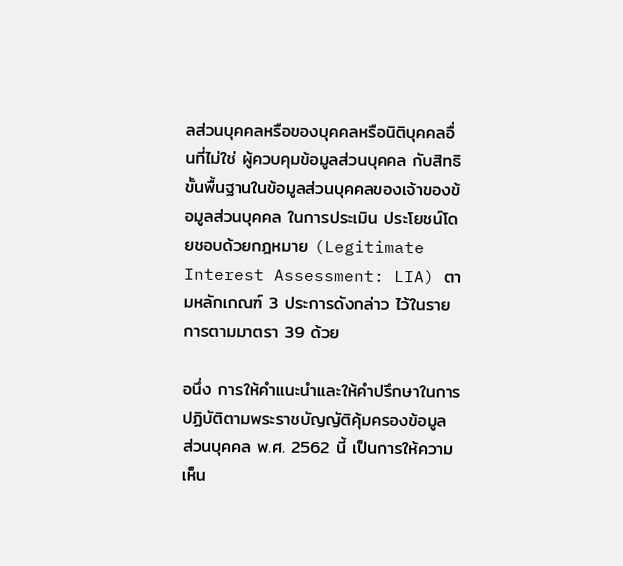ลส่วนบุคคลหรือของบุคคลหรือนิติบุคคลอื่นที่ไม่ใช่ ผู้ควบคุมข้อมูลส่วนบุคคล กับสิทธิขั้นพื้นฐานในข้อมูลส่วนบุคคลของเจ้าของข้อมูลส่วนบุคคล ในการประเมิน ประโยชน์โดยชอบด้วยกฎหมาย (Legitimate Interest Assessment: LIA) ตามหลักเกณฑ์ 3 ประการดังกล่าว ไว้ในรายการตามมาตรา 39 ด้วย

อนึ่ง การให้คำแนะนำและให้คำปรึกษาในการปฏิบัติตามพระราชบัญญัติคุ้มครองข้อมูล ส่วนบุคคล พ.ศ. 2562 นี้ เป็นการให้ความเห็น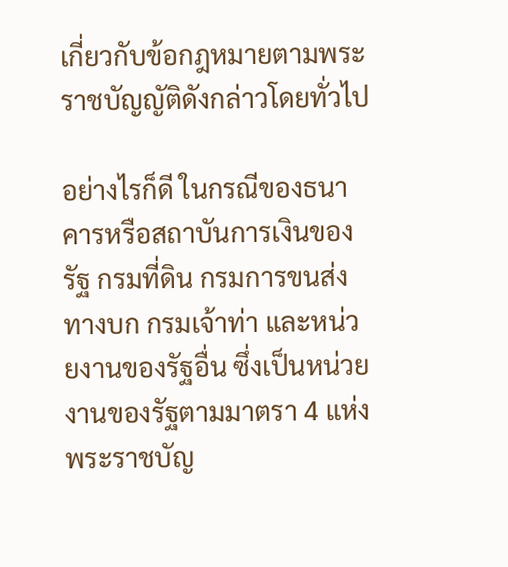เกี่ยวกับข้อกฎหมายตามพระราชบัญญัติดังกล่าวโดยทั่วไป

อย่างไรก็ดี ในกรณีของธนาคารหรือสถาบันการเงินของรัฐ กรมที่ดิน กรมการขนส่งทางบก กรมเจ้าท่า และหน่วยงานของรัฐอื่น ซึ่งเป็นหน่วยงานของรัฐตามมาตรา 4 แห่งพระราชบัญ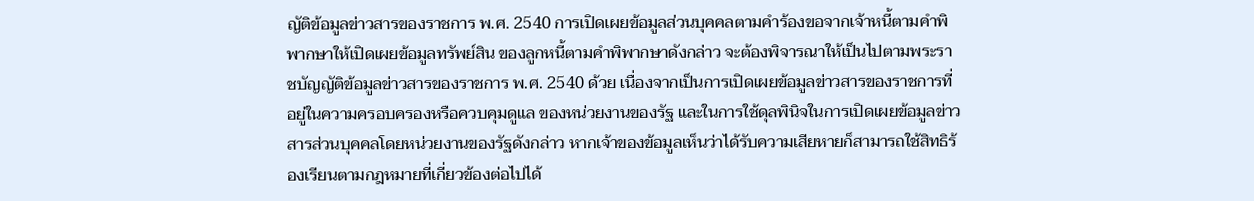ญัติข้อมูลข่าวสารของราชการ พ.ศ. 2540 การเปิดเผยข้อมูลส่วนบุคคลตามคำร้องขอจากเจ้าหนี้ตามคำพิพากษาให้เปิดเผยข้อมูลทรัพย์สิน ของลูกหนี้ตามคำพิพากษาดังกล่าว จะต้องพิจารณาให้เป็นไปตามพระราชบัญญัติข้อมูลข่าวสารของราชการ พ.ศ. 2540 ด้วย เนื่องจากเป็นการเปิดเผยข้อมูลข่าวสารของราชการที่อยู่ในความครอบครองหรือควบคุมดูแล ของหน่วยงานของรัฐ และในการใช้ดุลพินิจในการเปิดเผยข้อมูลข่าวสารส่วนบุคคลโดยหน่วยงานของรัฐดังกล่าว หากเจ้าของข้อมูลเห็นว่าได้รับความเสียหายก็สามารถใช้สิทธิร้องเรียนตามกฎหมายที่เกี่ยวข้องต่อไปได้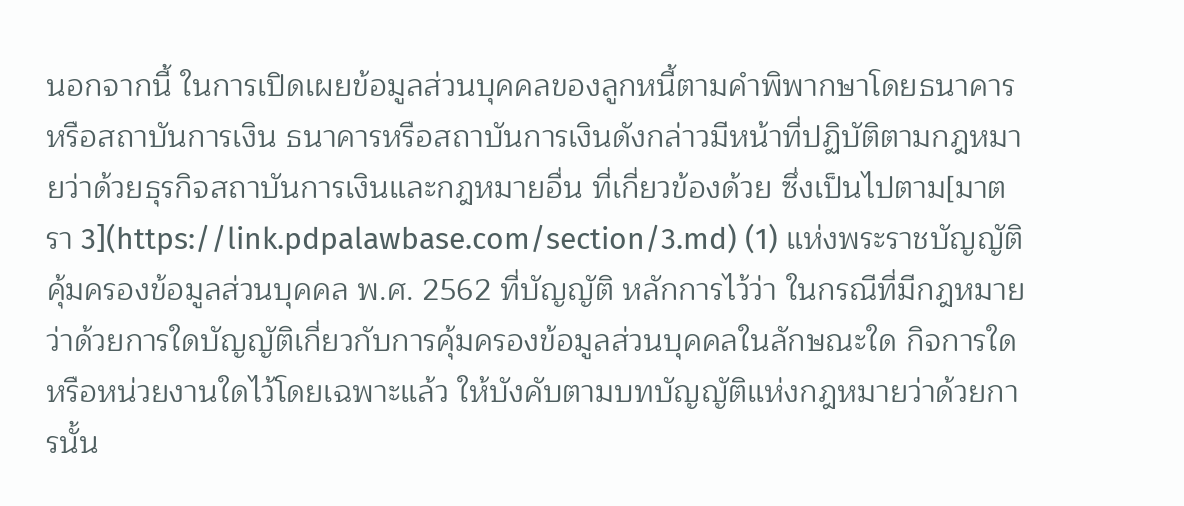นอกจากนี้ ในการเปิดเผยข้อมูลส่วนบุคคลของลูกหนี้ตามคำพิพากษาโดยธนาคารหรือสถาบันการเงิน ธนาคารหรือสถาบันการเงินดังกล่าวมีหน้าที่ปฏิบัติตามกฎหมายว่าด้วยธุรกิจสถาบันการเงินและกฎหมายอื่น ที่เกี่ยวข้องด้วย ซึ่งเป็นไปตาม[มาตรา 3](https://link.pdpalawbase.com/section/3.md) (1) แห่งพระราชบัญญัติคุ้มครองข้อมูลส่วนบุคคล พ.ศ. 2562 ที่บัญญัติ หลักการไว้ว่า ในกรณีที่มีกฎหมายว่าด้วยการใดบัญญัติเกี่ยวกับการคุ้มครองข้อมูลส่วนบุคคลในลักษณะใด กิจการใด หรือหน่วยงานใดไว้โดยเฉพาะแล้ว ให้บังคับตามบทบัญญัติแห่งกฎหมายว่าด้วยการนั้น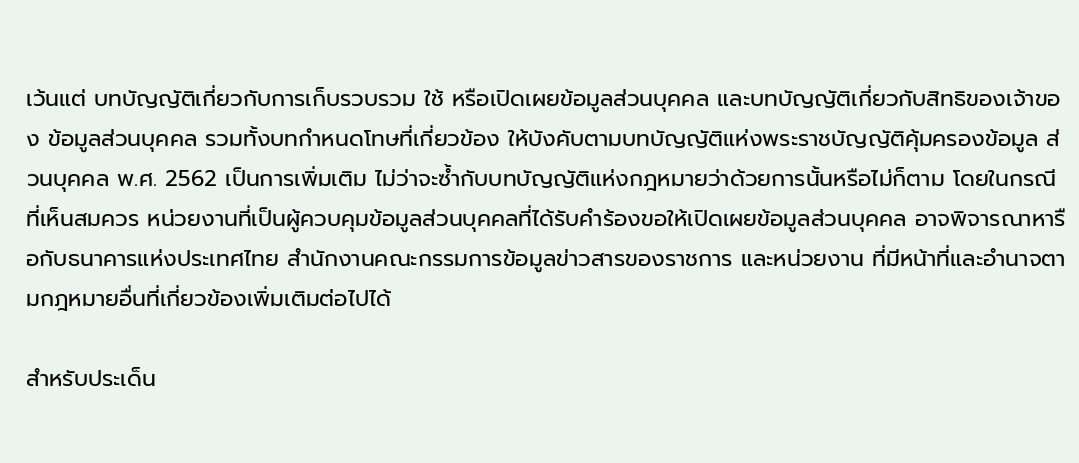เว้นแต่ บทบัญญัติเกี่ยวกับการเก็บรวบรวม ใช้ หรือเปิดเผยข้อมูลส่วนบุคคล และบทบัญญัติเกี่ยวกับสิทธิของเจ้าของ ข้อมูลส่วนบุคคล รวมทั้งบทกำหนดโทษที่เกี่ยวข้อง ให้บังคับตามบทบัญญัติแห่งพระราชบัญญัติคุ้มครองข้อมูล ส่วนบุคคล พ.ศ. 2562 เป็นการเพิ่มเติม ไม่ว่าจะซ้ำกับบทบัญญัติแห่งกฎหมายว่าด้วยการนั้นหรือไม่ก็ตาม โดยในกรณีที่เห็นสมควร หน่วยงานที่เป็นผู้ควบคุมข้อมูลส่วนบุคคลที่ได้รับคำร้องขอให้เปิดเผยข้อมูลส่วนบุคคล อาจพิจารณาหารือกับธนาคารแห่งประเทศไทย สำนักงานคณะกรรมการข้อมูลข่าวสารของราชการ และหน่วยงาน ที่มีหน้าที่และอำนาจตามกฎหมายอื่นที่เกี่ยวข้องเพิ่มเติมต่อไปได้

สำหรับประเด็น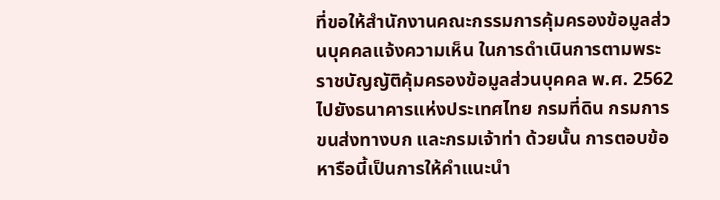ที่ขอให้สำนักงานคณะกรรมการคุ้มครองข้อมูลส่วนบุคคลแจ้งความเห็น ในการดำเนินการตามพระราชบัญญัติคุ้มครองข้อมูลส่วนบุคคล พ.ศ. 2562 ไปยังธนาคารแห่งประเทศไทย กรมที่ดิน กรมการขนส่งทางบก และกรมเจ้าท่า ด้วยนั้น การตอบข้อหารือนี้เป็นการให้คำแนะนำ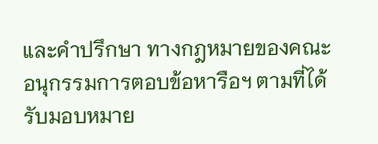และคำปรึกษา ทางกฎหมายของคณะอนุกรรมการตอบข้อหารือฯ ตามที่ได้รับมอบหมาย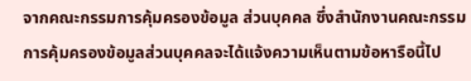จากคณะกรรมการคุ้มครองข้อมูล ส่วนบุคคล ซึ่งสำนักงานคณะกรรมการคุ้มครองข้อมูลส่วนบุคคลจะได้แจ้งความเห็นตามข้อหารือนี้ไป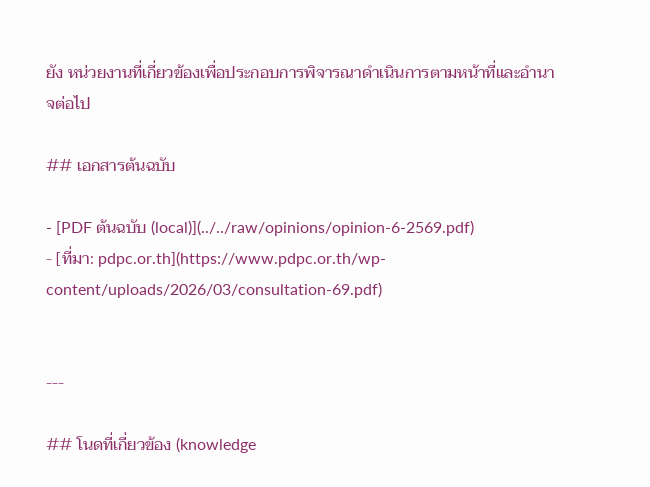ยัง หน่วยงานที่เกี่ยวข้องเพื่อประกอบการพิจารณาดำเนินการตามหน้าที่และอำนาจต่อไป

## เอกสารต้นฉบับ

- [PDF ต้นฉบับ (local)](../../raw/opinions/opinion-6-2569.pdf)
- [ที่มา: pdpc.or.th](https://www.pdpc.or.th/wp-content/uploads/2026/03/consultation-69.pdf)


---

## โนดที่เกี่ยวข้อง (knowledge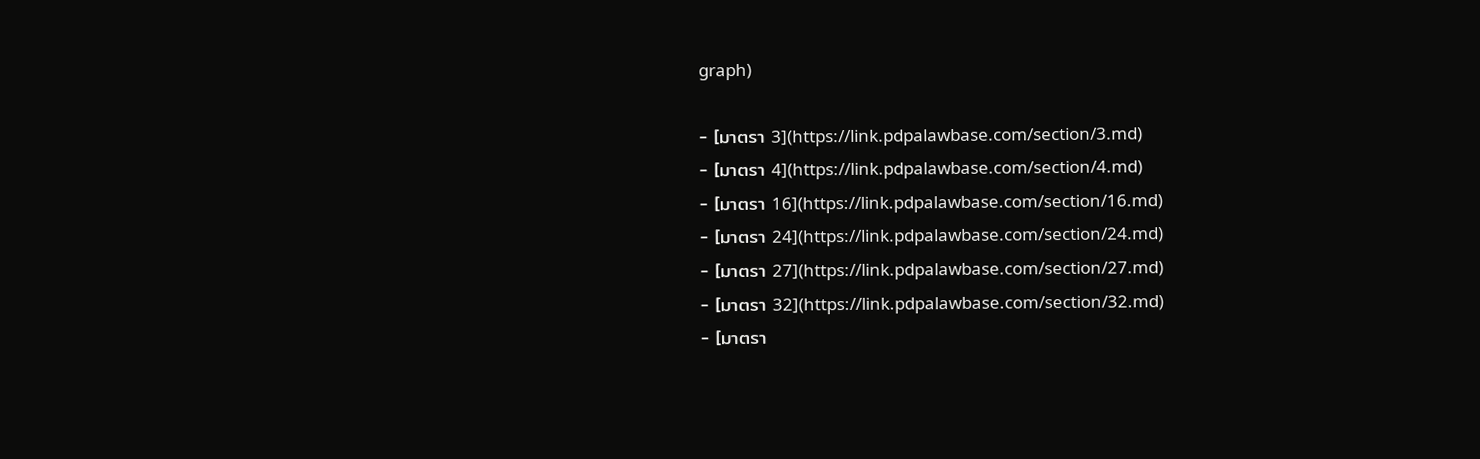graph)

- [มาตรา 3](https://link.pdpalawbase.com/section/3.md)
- [มาตรา 4](https://link.pdpalawbase.com/section/4.md)
- [มาตรา 16](https://link.pdpalawbase.com/section/16.md)
- [มาตรา 24](https://link.pdpalawbase.com/section/24.md)
- [มาตรา 27](https://link.pdpalawbase.com/section/27.md)
- [มาตรา 32](https://link.pdpalawbase.com/section/32.md)
- [มาตรา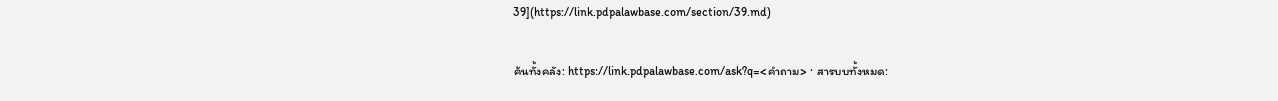39](https://link.pdpalawbase.com/section/39.md)

ค้นทั้งคลัง: https://link.pdpalawbase.com/ask?q=<คำถาม> · สารบบทั้งหมด: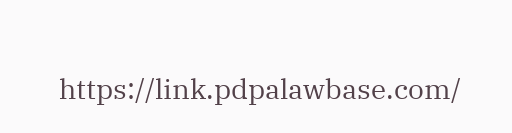https://link.pdpalawbase.com/